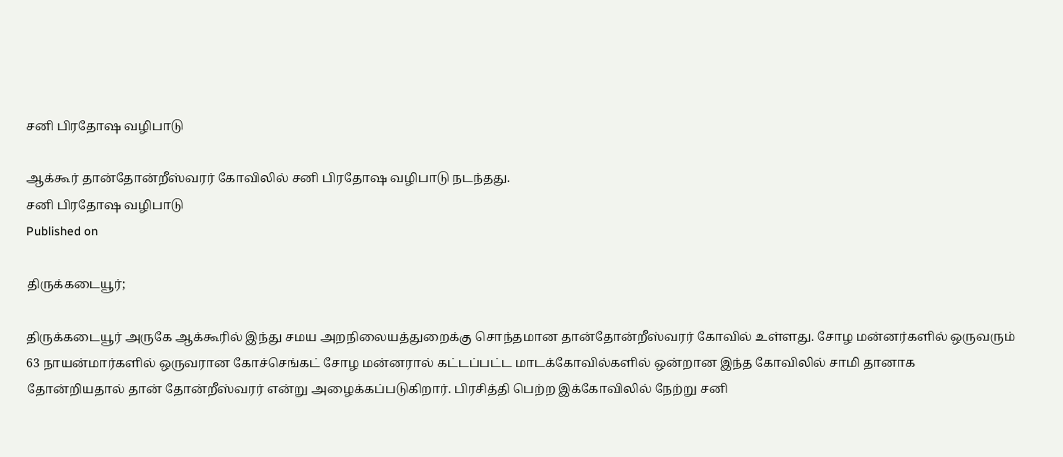சனி பிரதோஷ வழிபாடு

ஆக்கூர் தான்தோன்றீஸ்வரர் கோவிலில் சனி பிரதோஷ வழிபாடு நடந்தது.
சனி பிரதோஷ வழிபாடு
Published on

திருக்கடையூர்;

திருக்கடையூர் அருகே ஆக்கூரில் இந்து சமய அறநிலையத்துறைக்கு சொந்தமான தான்தோன்றீஸ்வரர் கோவில் உள்ளது. சோழ மன்னர்களில் ஒருவரும் 63 நாயன்மார்களில் ஒருவரான கோச்செங்கட் சோழ மன்னரால் கட்டப்பட்ட மாடக்கோவில்களில் ஒன்றான இந்த கோவிலில் சாமி தானாக தோன்றியதால் தான் தோன்றீஸ்வரர் என்று அழைக்கப்படுகிறார். பிரசித்தி பெற்ற இக்கோவிலில் நேற்று சனி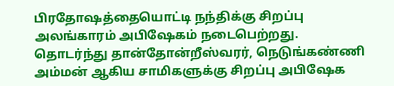பிரதோஷத்தையொட்டி நந்திக்கு சிறப்பு அலங்காரம் அபிஷேகம் நடைபெற்றது. தொடர்ந்து தான்தோன்றீஸ்வரர், நெடுங்கண்ணி அம்மன் ஆகிய சாமிகளுக்கு சிறப்பு அபிஷேக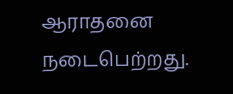ஆராதனை நடைபெற்றது.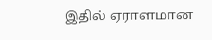இதில் ஏராளமான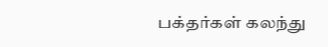பக்தர்கள் கலந்து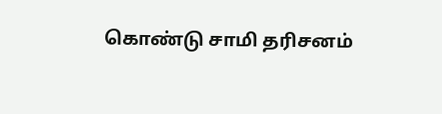கொண்டு சாமி தரிசனம்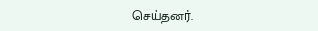செய்தனர்.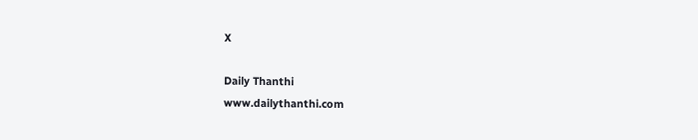X

Daily Thanthi
www.dailythanthi.com